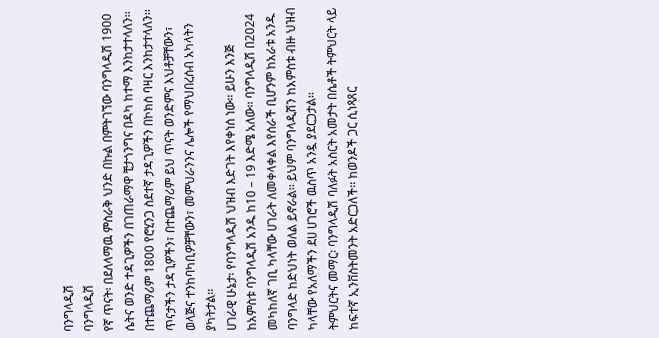ባንግላዲሽ
ባንግላዲሽ
የኛ ጥናት፡ በደለላማዉ ምስራቅ ህንድ በኩል በምትገኘው ባንግላዲሽ 1900 ሴትና ወንድ ተዳጊዎችን በገጠራማዋ ቺታጎንግና በዳካ ከተማ እንከታተላለን፡፡ በተጨማሪም 1800 የሮሂንጋ ስደተኛ ታዳጊዎችን በኮክስ ባዛር እንከታተላለን፡፡ ጥናታችን ታዳጊዎችን፣ በተጨማሪም ይህ ጥናት ወንድምና እህቶቻቸውን፣ ወላጅና ተንከባካቢዎቻቸውን፣ መምህራንንና ሌሎች የማህበረሰብ አካላትን ያካትታል፡፡
ሀገራዊ ሁኔታ፡ የባንግላዲሽ ህዝብ እድገት እየቀነሰ ነው፡፡ ይሁን እንጅ ከአምስቱ ባንግላዲሽ አንዱ ከ10 – 19 እድሜ አለው፡፡ ባንግላዲሽ በ2024 መካከለኛ ገቢ ካላቸው ሀገራት ለመቀላቀል እየሰራች ቢሆንም ከአራቱ አንዱ ባንግላድ ከድህነት ወለል ይኖራል፡፡ ይህም ባንግላዲሽን ከአምስቱ ብዙ ህዝብ ካላቸው የአለማችን ደሀ ሀገሮች ዉስጥ አንዷ ያደርጋታል፡፡
ትምህርትና መማር፡ ባንግላዲሽ ባለፉት አስርት አመታት በሴቶች ትምህርት ላይ ከፍተኛ ኢንቨስትመንት አድርጋለች፡፡ ከወንዶች ጋር ሲነጻጸር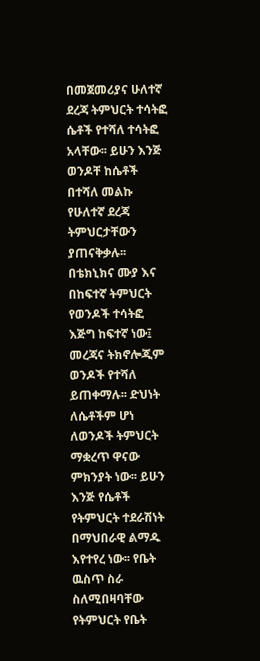በመጀመሪያና ሁለተኛ ደረጃ ትምህርት ተሳትፎ ሴቶች የተሻለ ተሳትፎ አላቸው፡፡ ይሁን እንጅ ወንዶቸ ከሴቶች በተሻለ መልኩ የሁለተኛ ደረጃ ትምህርታቸውን ያጠናቅቃሉ፡፡ በቴክኒክና ሙያ እና በከፍተኛ ትምህርት የወንዶች ተሳትፎ እጅግ ከፍተኛ ነው፤ መረጃና ትክኖሎጂም ወንዶች የተሻለ ይጠቀማሉ፡፡ ድህነት ለሴቶችም ሆነ ለወንዶች ትምህርት ማቋረጥ ዋናው ምክንያት ነው፡፡ ይሁን እንጅ የሴቶች የትምህርት ተደራሽነት በማህበራዊ ልማዱ እየተየረ ነው፡፡ የቤት ዉስጥ ስራ ስለሚበዛባቸው የትምህርት የቤት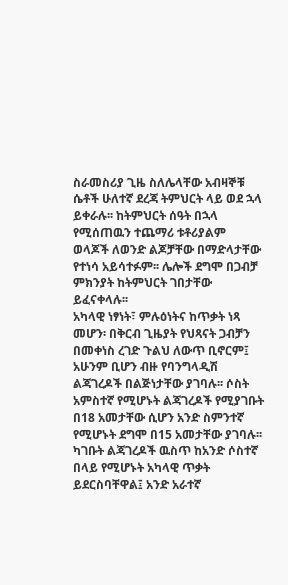ስራመስሪያ ጊዜ ስለሌላቸው አብዛኞቹ ሴቶች ሁለተኛ ደረጃ ትምህርት ላይ ወደ ኋላ ይቀራሉ፡፡ ከትምህርት ሰዓት በኋላ የሚሰጠዉን ተጨማሪ ቱቶሪያልም ወላጆች ለወንድ ልጆቻቸው በማድላታቸው የተነሳ አይሳተፉም፡፡ ሌሎች ደግሞ በጋብቻ ምክንያት ከትምህርት ገበታቸው ይፈናቀላሉ፡፡
አካላዊ ነፃነት፣ ምሉዕነትና ከጥቃት ነጻ መሆን፡ በቅርብ ጊዜያት የህጻናት ጋብቻን በመቀነስ ረገድ ጉልህ ለውጥ ቢኖርም፤ አሁንም ቢሆን ብዙ የባንግላዲሽ ልጃገረዶች በልጅነታቸው ያገባሉ፡፡ ሶስት አምስተኛ የሚሆኑት ልጃገረዶች የሚያገቡት በ18 አመታቸው ሲሆን አንድ ስምንተኛ የሚሆኑት ደግሞ በ15 አመታቸው ያገባሉ፡፡ ካገቡት ልጃገረዶች ዉስጥ ከአንድ ሶስተኛ በላይ የሚሆኑት አካላዊ ጥቃት ይደርስባቸዋል፤ አንድ አራተኛ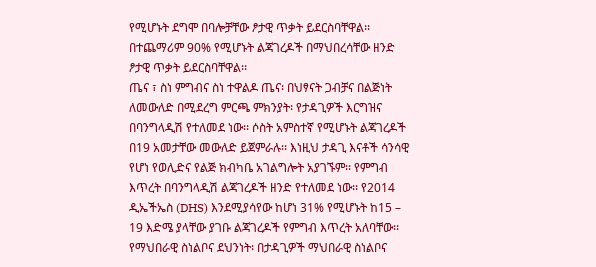የሚሆኑት ደግሞ በባሎቻቸው ፆታዊ ጥቃት ይደርስባቸዋል፡፡ በተጨማሪም 90% የሚሆኑት ልጃገረዶች በማህበረሳቸው ዘንድ ፆታዊ ጥቃት ይደርስባቸዋል፡፡
ጤና ፣ ስነ ምግብና ስነ ተዋልዶ ጤና፡ በህፃናት ጋብቻና በልጅነት ለመውለድ በሚደረግ ምርጫ ምክንያት፡ የታዳጊዎች እርግዝና በባንግላዲሽ የተለመደ ነው፡፡ ሶስት አምስተኛ የሚሆኑት ልጃገረዶች በ19 አመታቸው መውለድ ይጀምራሉ፡፡ እነዚህ ታዳጊ እናቶች ሳንሳዊ የሆነ የወሊድና የልጅ ክብካቤ አገልግሎት አያገኙም፡፡ የምግብ እጥረት በባንግላዲሽ ልጃገረዶች ዘንድ የተለመደ ነው፡፡ የ2014 ዲኤችኤስ (DHS) እንደሚያሳየው ከሆነ 31% የሚሆኑት ከ15 – 19 እድሜ ያላቸው ያገቡ ልጃገረዶች የምግብ እጥረት አለባቸው፡፡
የማህበራዊ ስነልቦና ደህንነት፡ በታዳጊዎች ማህበራዊ ስነልቦና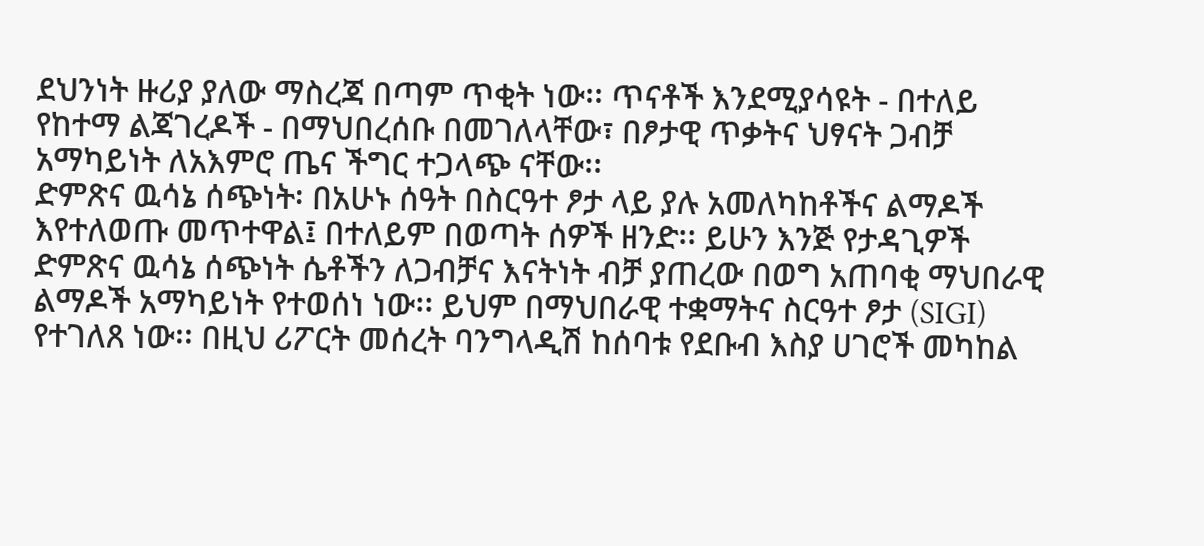ደህንነት ዙሪያ ያለው ማስረጃ በጣም ጥቂት ነው፡፡ ጥናቶች እንደሚያሳዩት - በተለይ የከተማ ልጃገረዶች - በማህበረሰቡ በመገለላቸው፣ በፆታዊ ጥቃትና ህፃናት ጋብቻ አማካይነት ለአእምሮ ጤና ችግር ተጋላጭ ናቸው፡፡
ድምጽና ዉሳኔ ሰጭነት፡ በአሁኑ ሰዓት በስርዓተ ፆታ ላይ ያሉ አመለካከቶችና ልማዶች እየተለወጡ መጥተዋል፤ በተለይም በወጣት ሰዎች ዘንድ፡፡ ይሁን እንጅ የታዳጊዎች ድምጽና ዉሳኔ ሰጭነት ሴቶችን ለጋብቻና እናትነት ብቻ ያጠረው በወግ አጠባቂ ማህበራዊ ልማዶች አማካይነት የተወሰነ ነው፡፡ ይህም በማህበራዊ ተቋማትና ስርዓተ ፆታ (SIGI) የተገለጸ ነው፡፡ በዚህ ሪፖርት መሰረት ባንግላዲሽ ከሰባቱ የደቡብ እስያ ሀገሮች መካከል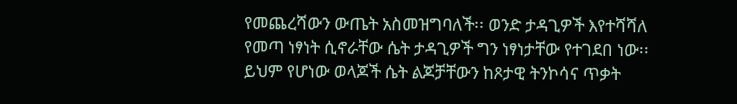የመጨረሻውን ውጤት አስመዝግባለች፡፡ ወንድ ታዳጊዎች እየተሻሻለ የመጣ ነፃነት ሲኖራቸው ሴት ታዳጊዎች ግን ነፃነታቸው የተገደበ ነው፡፡ ይህም የሆነው ወላጆች ሴት ልጆቻቸውን ከጾታዊ ትንኮሳና ጥቃት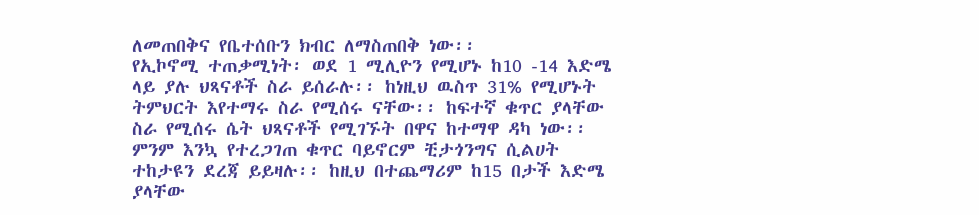ለመጠበቅና የቤተሰቡን ክብር ለማስጠበቅ ነው፡፡
የኢኮኖሚ ተጠቃሚነት፡ ወደ 1 ሚሊዮን የሚሆኑ ከ10 -14 እድሜ ላይ ያሉ ህጻናቶች ስራ ይሰራሉ፡፡ ከነዚህ ዉስጥ 31% የሚሆኑት ትምህርት እየተማሩ ስራ የሚሰሩ ናቸው፡፡ ከፍተኛ ቁጥር ያላቸው ስራ የሚሰሩ ሴት ህጻናቶች የሚገኙት በዋና ከተማዋ ዳካ ነው፡፡ ምንም እንኳ የተረጋገጠ ቁጥር ባይኖርም ቺታጎንግና ሲልሀት ተከታዩን ደረጃ ይይዛሉ፡፡ ከዚህ በተጨማሪም ከ15 በታች እድሜ ያላቸው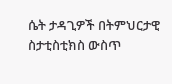ሴት ታዳጊዎች በትምህርታዊ ስታቲስቲክስ ውስጥ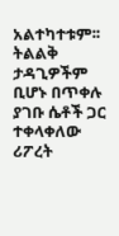አልተካተቱም፡፡ ትልልቅ ታዳጊዎችም ቢሆኑ በጥቀሉ ያገቡ ሴቶች ጋር ተቀላቀለው ሪፖረት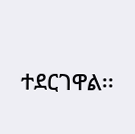ተደርገዋል፡፡